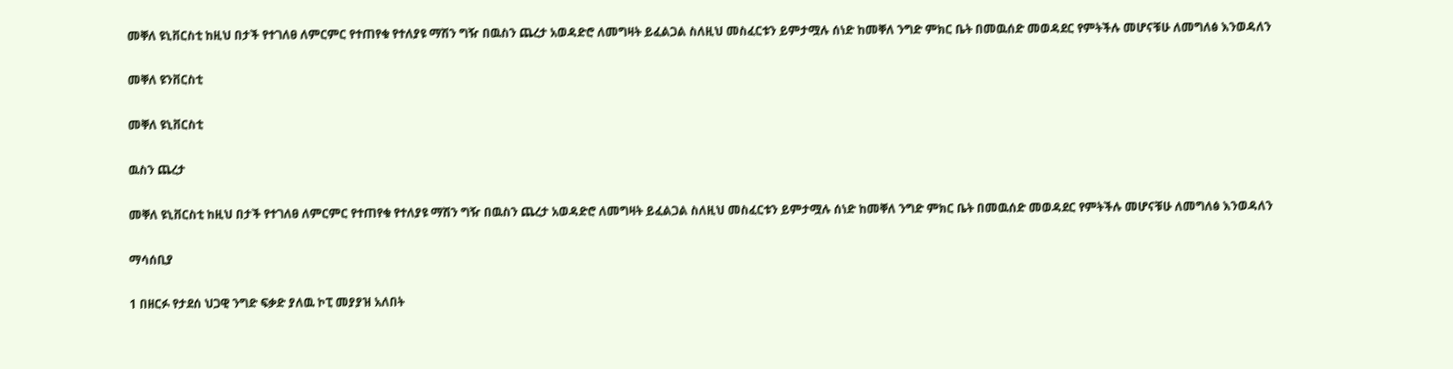መቐለ ዩኒቨርስቲ ከዚህ በታች የተገለፀ ለምርምር የተጠየቁ የተለያዩ ማሽን ግዥ በዉስን ጨረታ አወዳድሮ ለመግዛት ይፈልጋል ስለዚህ መስፈርቱን ይምታሟሉ ሰነድ ከመቐለ ንግድ ምክር ቤት በመዉሰድ መወዳደር የምትችሉ መሆናቹሁ ለመግለፅ እንወዳለን

መቐለ ዩንቨርስቲ

መቐለ ዩኒቨርስቲ

ዉስን ጨረታ

መቐለ ዩኒቨርስቲ ከዚህ በታች የተገለፀ ለምርምር የተጠየቁ የተለያዩ ማሽን ግዥ በዉስን ጨረታ አወዳድሮ ለመግዛት ይፈልጋል ስለዚህ መስፈርቱን ይምታሟሉ ሰነድ ከመቐለ ንግድ ምክር ቤት በመዉሰድ መወዳደር የምትችሉ መሆናቹሁ ለመግለፅ እንወዳለን

ማሳሰቢያ

1 በዘርፉ የታደሰ ህጋዊ ንግድ ፍቃድ ያለዉ ኮፒ መያያዝ አለበት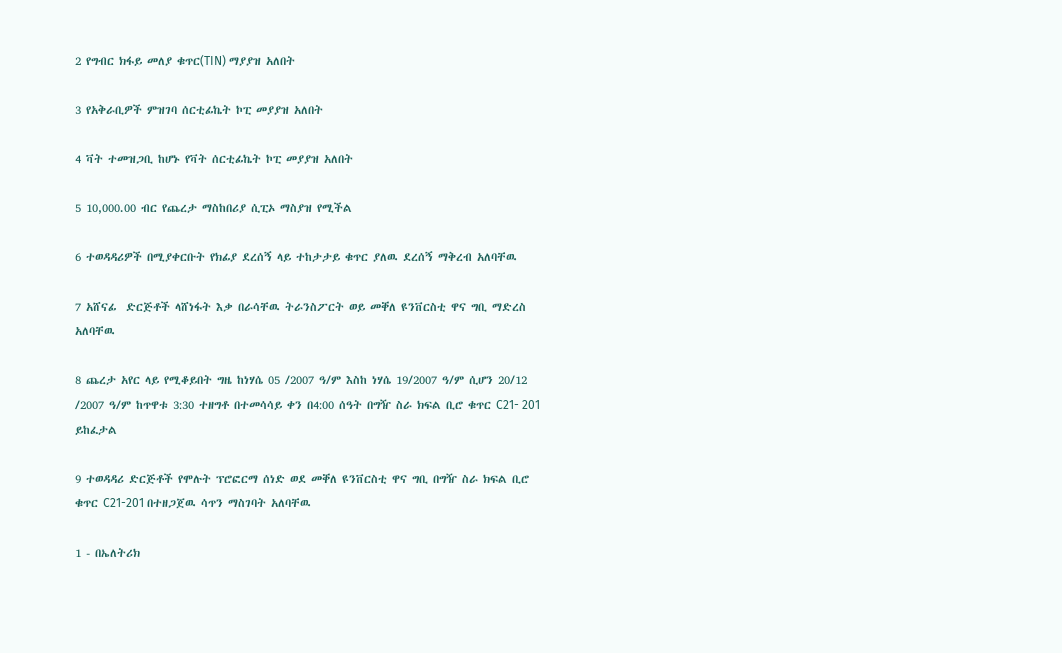2 የግብር ክፋይ መለያ ቁጥር(TIN) ማያያዝ አለበት

3 የአቅራቢዎች ምዝገባ ሰርቲፊኬት ኮፒ መያያዝ አለበት

4 ቫት ተመዝጋቢ ከሆኑ የቫት ሰርቲፊኬት ኮፒ መያያዝ አለበት

5 10,000.00 ብር የጨረታ ማስከበሪያ ሲፒኦ ማስያዝ የሚችል

6 ተወዳዳሪዎች በሚያቀርቡት የክፊያ ደረሰኝ ላይ ተከታታይ ቁጥር ያለዉ ደረሰኝ ማቅረብ አለባቸዉ

7 አሸናፊ  ድርጅቶች ላሸነፋት እቃ በራሳቸዉ ትራንስፖርት ወይ መቐለ ዩንቨርስቲ ዋና ግቢ ማድረስ አለባቸዉ

8 ጨረታ አየር ላይ የሚቆይበት ግዜ ከነሃሴ 05 /2007 ዓ/ም እስከ ነሃሴ 19/2007 ዓ/ም ሲሆን 20/12 /2007 ዓ/ም ከጥዋቱ 3:30 ተዘግቶ በተመሳሳይ ቀን በ4:00 ሰዓት በግዥ ስራ ክፍል ቢሮ ቁጥር C21- 201 ይከፈታል

9 ተወዳዳሪ ድርጅቶች የሞሉት ፕሮፎርማ ሰነድ ወደ መቐለ ዩንቨርስቲ ዋና ግቢ በግዥ ስራ ክፍል ቢሮ ቁጥር C21-201 በተዘጋጀዉ ሳጥን ማስገባት አለባቸዉ

1 - በኤለትሪክ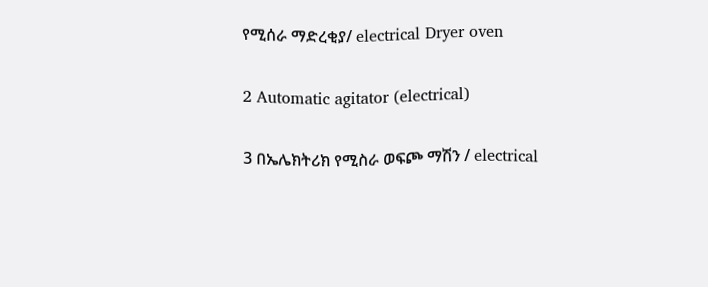የሚሰራ ማድረቂያ/ electrical Dryer oven

2 Automatic agitator (electrical)

3 በኤሌክትሪክ የሚስራ ወፍጮ ማሽን / electrical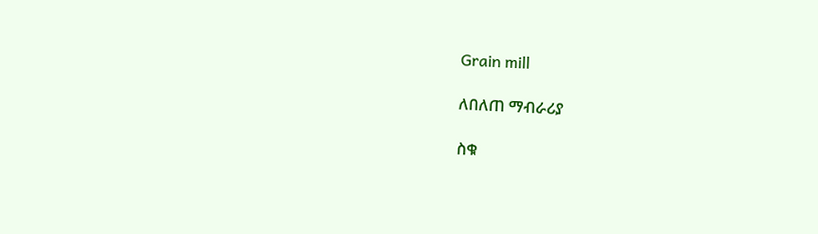Grain mill

ለበለጠ ማብራሪያ

ስቁ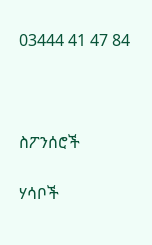03444 41 47 84



ስፖንሰሮች

ሃሳቦች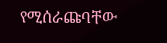የሚሰራጩባቸው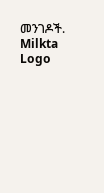መንገዶች.
Milkta Logo